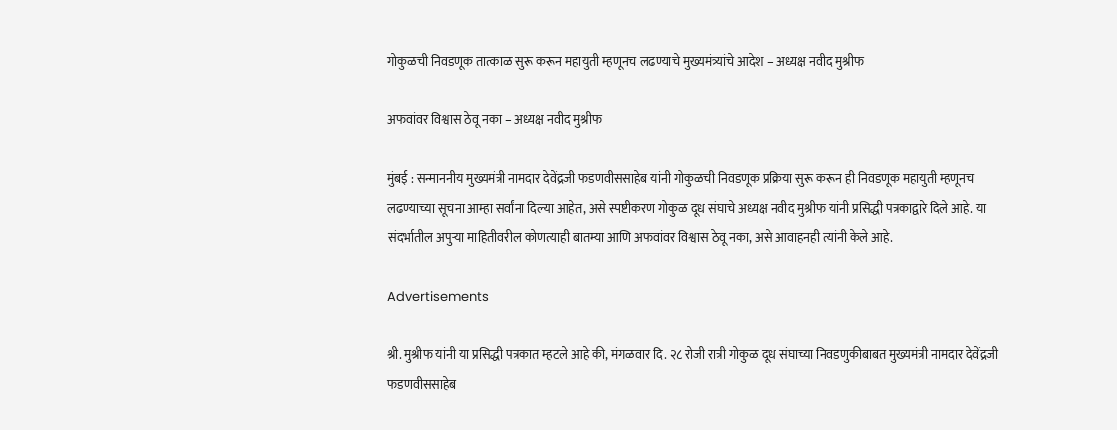गोकुळची निवडणूक तात्काळ सुरू करून महायुती म्हणूनच लढण्याचे मुख्यमंत्र्यांचे आदेश – अध्यक्ष नवीद मुश्रीफ

अफवांवर विश्वास ठेवू नका – अध्यक्ष नवीद मुश्रीफ

मुंबई : सन्माननीय मुख्यमंत्री नामदार देवेंद्रजी फडणवीससाहेब यांनी गोकुळची निवडणूक प्रक्रिया सुरू करून ही निवडणूक महायुती म्हणूनच लढण्याच्या सूचना आम्हा सर्वांना दिल्या आहेत, असे स्पष्टीकरण गोकुळ दूध संघाचे अध्यक्ष नवीद मुश्रीफ यांनी प्रसिद्धी पत्रकाद्वारे दिले आहे. या संदर्भातील अपुऱ्या माहितीवरील कोणत्याही बातम्या आणि अफवांवर विश्वास ठेवू नका, असे आवाहनही त्यांनी केले आहे.

Advertisements

श्री. मुश्रीफ यांनी या प्रसिद्धी पत्रकात म्हटले आहे की, मंगळवार दि. २८ रोजी रात्री गोकुळ दूध संघाच्या निवडणुकीबाबत मुख्यमंत्री नामदार देवेंद्रजी फडणवीससाहेब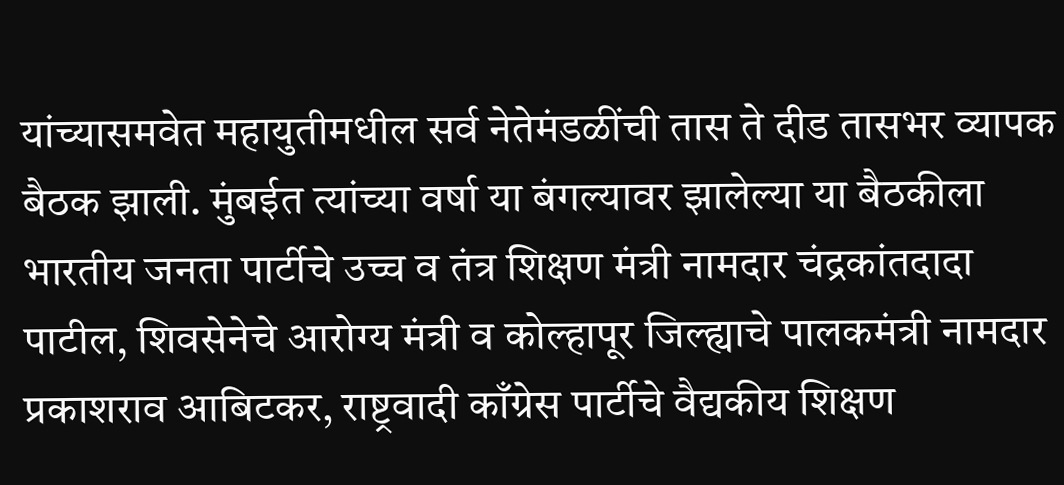यांच्यासमवेत महायुतीमधील सर्व नेतेमंडळींची तास ते दीड तासभर व्यापक बैठक झाली. मुंबईत त्यांच्या वर्षा या बंगल्यावर झालेल्या या बैठकीला भारतीय जनता पार्टीचे उच्च व तंत्र शिक्षण मंत्री नामदार चंद्रकांतदादा पाटील, शिवसेनेचे आरोग्य मंत्री व कोल्हापूर जिल्ह्याचे पालकमंत्री नामदार प्रकाशराव आबिटकर, राष्ट्रवादी काँग्रेस पार्टीचे वैद्यकीय शिक्षण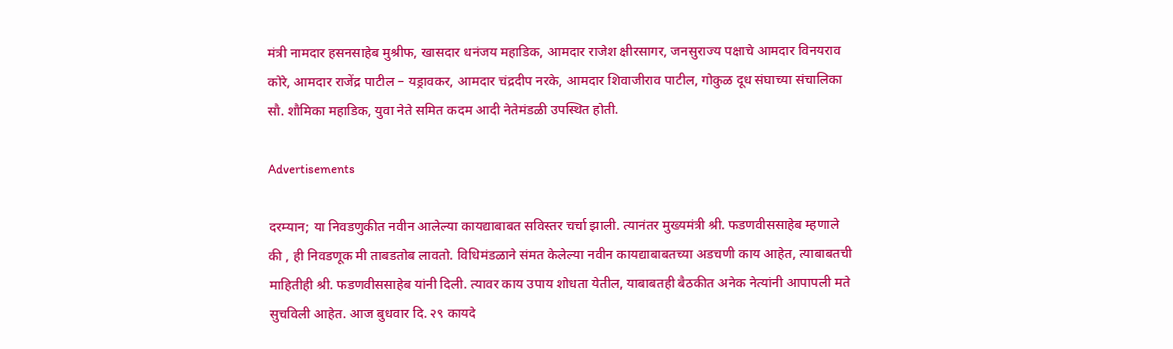मंत्री नामदार हसनसाहेब मुश्रीफ, खासदार धनंजय महाडिक, आमदार राजेश क्षीरसागर, जनसुराज्य पक्षाचे आमदार विनयराव कोरे, आमदार राजेंद्र पाटील – यड्रावकर, आमदार चंद्रदीप नरके, आमदार शिवाजीराव पाटील, गोकुळ दूध संघाच्या संचालिका सौ. शौमिका महाडिक, युवा नेते समित कदम आदी नेतेमंडळी उपस्थित होती.

Advertisements

दरम्यान; या निवडणुकीत नवीन आलेल्या कायद्याबाबत सविस्तर चर्चा झाली. त्यानंतर मुख्यमंत्री श्री. फडणवीससाहेब म्हणाले की , ही निवडणूक मी ताबडतोब लावतो. विधिमंडळाने संमत केलेल्या नवीन कायद्याबाबतच्या अडचणी काय आहेत, त्याबाबतची माहितीही श्री. फडणवीससाहेब यांनी दिली. त्यावर काय उपाय शोधता येतील, याबाबतही बैठकीत अनेक नेत्यांनी आपापली मते सुचविली आहेत. आज बुधवार दि. २९ कायदे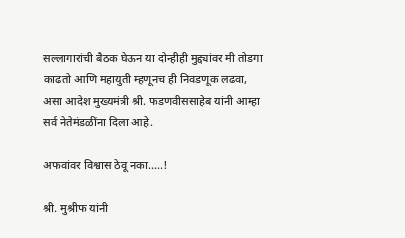सल्लागारांची बैठक घेऊन या दोन्हीही मुद्द्यांवर मी तोडगा काढतो आणि महायुती म्हणूनच ही निवडणूक लढवा, असा आदेश मुख्यमंत्री श्री. फडणवीससाहेब यांनी आम्हा सर्व नेतेमंडळींना दिला आहे.

अफवांवर विश्वास ठेवू नका…..!

श्री. मुश्रीफ यांनी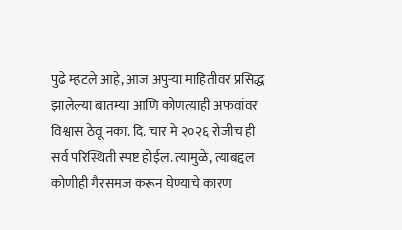पुढे म्हटले आहे, आज अपुऱ्या माहितीवर प्रसिद्ध झालेल्या बातम्या आणि कोणत्याही अफवांवर विश्वास ठेवू नका. दि. चार मे २०२६ रोजीच ही सर्व परिस्थिती स्पष्ट होईल. त्यामुळे, त्याबद्दल कोणीही गैरसमज करून घेण्याचे कारण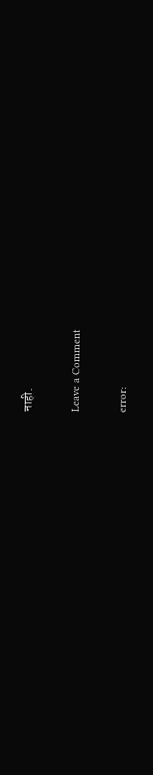नाही.

Leave a Comment

error: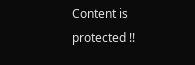Content is protected !!